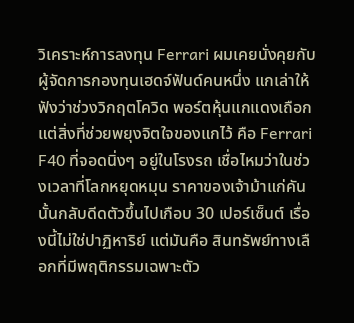วิเคราะห์การลงทุน Ferrari ผมเคยนั่งคุยกับผู้จัดการกองทุนเฮดจ์ฟันด์คนหนึ่ง แกเล่าให้ฟังว่าช่วงวิกฤตโควิด พอร์ตหุ้นแกแดงเถือก แต่สิ่งที่ช่วยพยุงจิตใจของแกไว้ คือ Ferrari F40 ที่จอดนิ่งๆ อยู่ในโรงรถ เชื่อไหมว่าในช่วงเวลาที่โลกหยุดหมุน ราคาของเจ้าม้าแก่คันนั้นกลับดีดตัวขึ้นไปเกือบ 30 เปอร์เซ็นต์ เรื่องนี้ไม่ใช่ปาฏิหาริย์ แต่มันคือ สินทรัพย์ทางเลือกที่มีพฤติกรรมเฉพาะตัว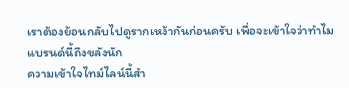เราต้องย้อนกลับไปดูรากเหง้ากันก่อนครับ เพื่อจะเข้าใจว่าทำไมแบรนด์นี้ถึงขลังนัก
ความเข้าใจไทม์ไลน์นี้สำ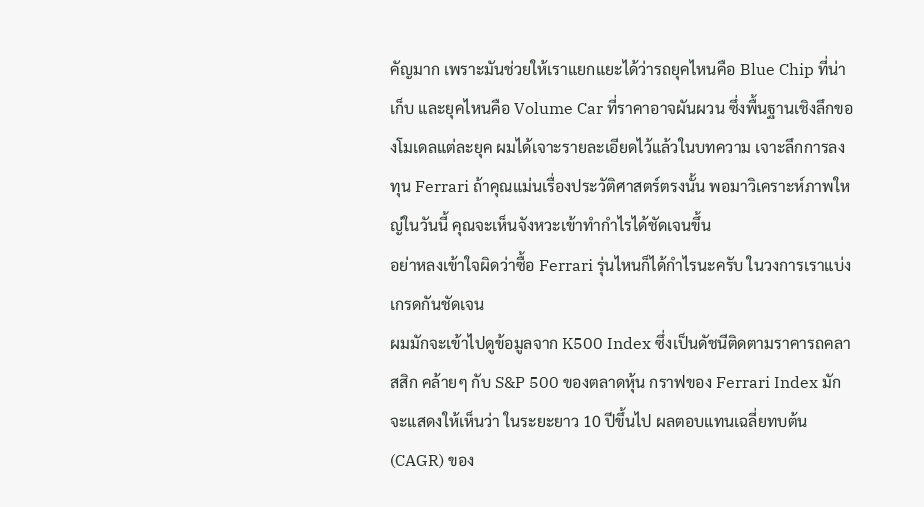คัญมาก เพราะมันช่วยให้เราแยกแยะได้ว่ารถยุคไหนคือ Blue Chip ที่น่าเก็บ และยุคไหนคือ Volume Car ที่ราคาอาจผันผวน ซึ่งพื้นฐานเชิงลึกของโมเดลแต่ละยุค ผมได้เจาะรายละเอียดไว้แล้วในบทความ เจาะลึกการลงทุน Ferrari ถ้าคุณแม่นเรื่องประวัติศาสตร์ตรงนั้น พอมาวิเคราะห์ภาพใหญ่ในวันนี้ คุณจะเห็นจังหวะเข้าทำกำไรได้ชัดเจนขึ้น
อย่าหลงเข้าใจผิดว่าซื้อ Ferrari รุ่นไหนก็ได้กำไรนะครับ ในวงการเราแบ่งเกรดกันชัดเจน
ผมมักจะเข้าไปดูข้อมูลจาก K500 Index ซึ่งเป็นดัชนีติดตามราคารถคลาสสิก คล้ายๆ กับ S&P 500 ของตลาดหุ้น กราฟของ Ferrari Index มักจะแสดงให้เห็นว่า ในระยะยาว 10 ปีขึ้นไป ผลตอบแทนเฉลี่ยทบต้น (CAGR) ของ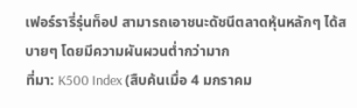เฟอร์รารี่รุ่นท็อป สามารถเอาชนะดัชนีตลาดหุ้นหลักๆ ได้สบายๆ โดยมีความผันผวนต่ำกว่ามาก
ที่มา: K500 Index (สืบค้นเมื่อ 4 มกราคม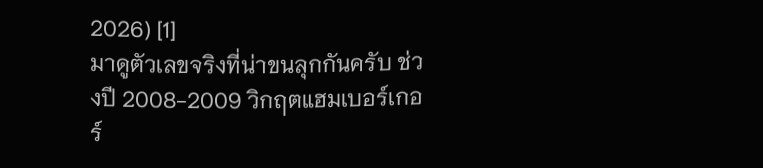2026) [1]
มาดูตัวเลขจริงที่น่าขนลุกกันครับ ช่วงปี 2008-2009 วิกฤตแฮมเบอร์เกอร์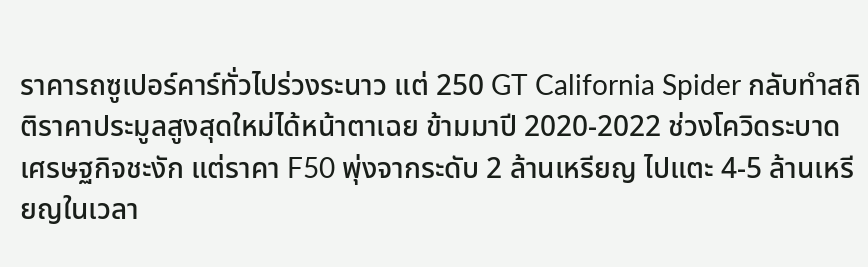ราคารถซูเปอร์คาร์ทั่วไปร่วงระนาว แต่ 250 GT California Spider กลับทำสถิติราคาประมูลสูงสุดใหม่ได้หน้าตาเฉย ข้ามมาปี 2020-2022 ช่วงโควิดระบาด เศรษฐกิจชะงัก แต่ราคา F50 พุ่งจากระดับ 2 ล้านเหรียญ ไปแตะ 4-5 ล้านเหรียญในเวลา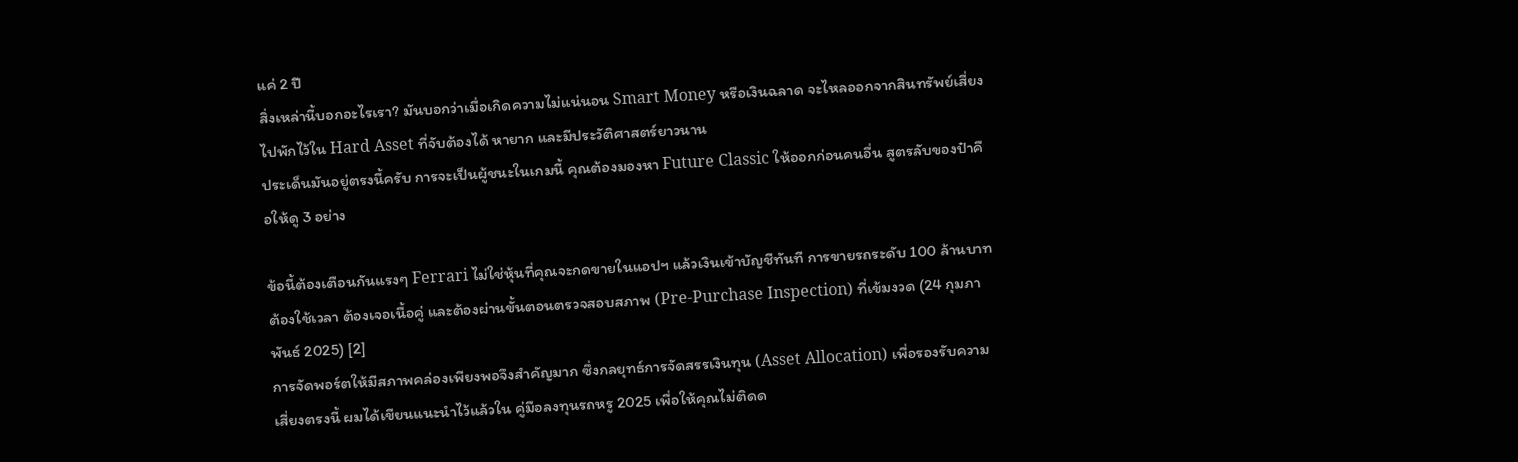แค่ 2 ปี
สิ่งเหล่านี้บอกอะไรเรา? มันบอกว่าเมื่อเกิดความไม่แน่นอน Smart Money หรือเงินฉลาด จะไหลออกจากสินทรัพย์เสี่ยง ไปพักไว้ใน Hard Asset ที่จับต้องได้ หายาก และมีประวัติศาสตร์ยาวนาน
ประเด็นมันอยู่ตรงนี้ครับ การจะเป็นผู้ชนะในเกมนี้ คุณต้องมองหา Future Classic ให้ออกก่อนคนอื่น สูตรลับของป๋าคือให้ดู 3 อย่าง

ข้อนี้ต้องเตือนกันแรงๆ Ferrari ไม่ใช่หุ้นที่คุณจะกดขายในแอปฯ แล้วเงินเข้าบัญชีทันที การขายรถระดับ 100 ล้านบาท ต้องใช้เวลา ต้องเจอเนื้อคู่ และต้องผ่านขั้นตอนตรวจสอบสภาพ (Pre-Purchase Inspection) ที่เข้มงวด (24 กุมภาพันธ์ 2025) [2]
การจัดพอร์ตให้มีสภาพคล่องเพียงพอจึงสำคัญมาก ซึ่งกลยุทธ์การจัดสรรเงินทุน (Asset Allocation) เพื่อรองรับความเสี่ยงตรงนี้ ผมได้เขียนแนะนำไว้แล้วใน คู่มือลงทุนรถหรู 2025 เพื่อให้คุณไม่ติดด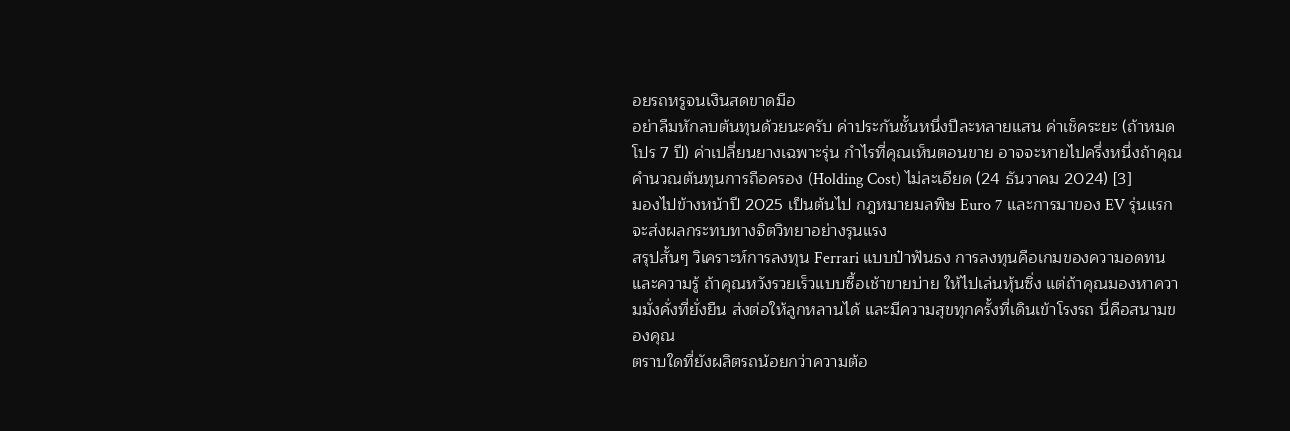อยรถหรูจนเงินสดขาดมือ
อย่าลืมหักลบต้นทุนด้วยนะครับ ค่าประกันชั้นหนึ่งปีละหลายแสน ค่าเช็คระยะ (ถ้าหมดโปร 7 ปี) ค่าเปลี่ยนยางเฉพาะรุ่น กำไรที่คุณเห็นตอนขาย อาจจะหายไปครึ่งหนึ่งถ้าคุณคำนวณต้นทุนการถือครอง (Holding Cost) ไม่ละเอียด (24 ธันวาคม 2024) [3]
มองไปข้างหน้าปี 2025 เป็นต้นไป กฎหมายมลพิษ Euro 7 และการมาของ EV รุ่นแรก จะส่งผลกระทบทางจิตวิทยาอย่างรุนแรง
สรุปสั้นๆ วิเคราะห์การลงทุน Ferrari แบบป๋าฟันธง การลงทุนคือเกมของความอดทน และความรู้ ถ้าคุณหวังรวยเร็วแบบซื้อเช้าขายบ่าย ให้ไปเล่นหุ้นซิ่ง แต่ถ้าคุณมองหาความมั่งคั่งที่ยั่งยืน ส่งต่อให้ลูกหลานได้ และมีความสุขทุกครั้งที่เดินเข้าโรงรถ นี่คือสนามของคุณ
ตราบใดที่ยังผลิตรถน้อยกว่าความต้อ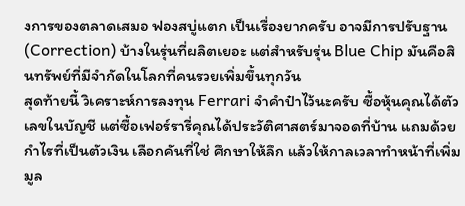งการของตลาดเสมอ ฟองสบู่แตก เป็นเรื่องยากครับ อาจมีการปรับฐาน (Correction) บ้างในรุ่นที่ผลิตเยอะ แต่สำหรับรุ่น Blue Chip มันคือสินทรัพย์ที่มีจำกัดในโลกที่คนรวยเพิ่มขึ้นทุกวัน
สุดท้ายนี้ วิเคราะห์การลงทุน Ferrari จำคำป๋าไว้นะครับ ซื้อหุ้นคุณได้ตัวเลขในบัญชี แต่ซื้อเฟอร์รารี่คุณได้ประวัติศาสตร์มาจอดที่บ้าน แถมด้วยกำไรที่เป็นตัวเงิน เลือกคันที่ใช่ ศึกษาให้ลึก แล้วให้กาลเวลาทำหน้าที่เพิ่มมูล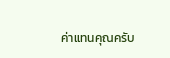ค่าแทนคุณครับ